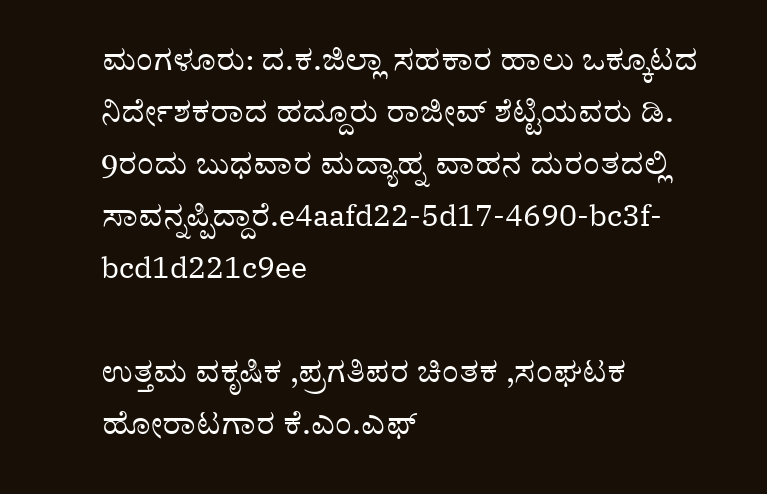ಮಂಗಳೂರು: ದ.ಕ.ಜಿಲ್ಲಾ ಸಹಕಾರ ಹಾಲು ಒಕ್ಕೂಟದ ನಿರ್ದೇಶಕರಾದ ಹದ್ದೂರು ರಾಜೀವ್ ಶೆಟ್ಟಿಯವರು ಡಿ. 9ರಂದು ಬುಧವಾರ ಮದ್ಯಾಹ್ನ ವಾಹನ ದುರಂತದಲ್ಲಿ  ಸಾವನ್ನಪ್ಪಿದ್ದಾರೆ.e4aafd22-5d17-4690-bc3f-bcd1d221c9ee

ಉತ್ತಮ ವಕೃಷಿಕ ,ಪ್ರಗತಿಪರ ಚಿಂತಕ ,ಸಂಘಟಕ ಹೋರಾಟಗಾರ ಕೆ.ಎಂ.ಎಫ್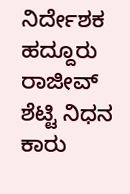ನಿರ್ದೇಶಕ ಹದ್ದೂರು ರಾಜೀವ್ ಶೆಟ್ಟಿ ನಿಧನ ಕಾರು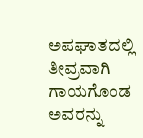ಅಪಘಾತದಲ್ಲಿ ತೀವ್ರವಾಗಿ ಗಾಯಗೊಂಡ ಅವರನ್ನು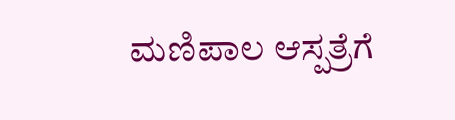ಮಣಿಪಾಲ ಆಸ್ಪತ್ರೆಗೆ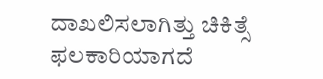ದಾಖಲಿಸಲಾಗಿತ್ತು ಚಿಕಿತ್ಸೆ ಫಲಕಾರಿಯಾಗದೆ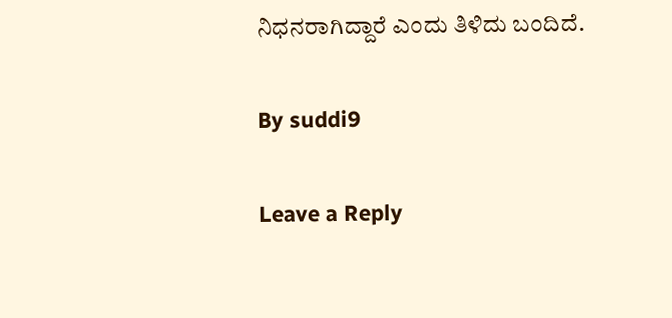ನಿಧನರಾಗಿದ್ದಾರೆ ಎಂದು ತಿಳಿದು ಬಂದಿದೆ.

By suddi9

Leave a Reply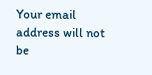Your email address will not be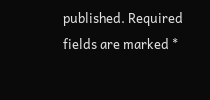published. Required fields are marked *